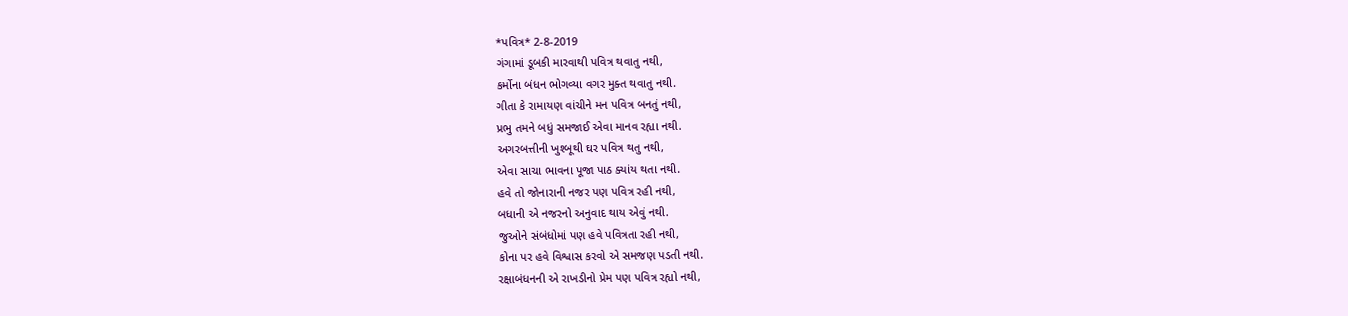*પવિત્ર* 2-8-2019
ગંગામાં ડૂબકી મારવાથી પવિત્ર થવાતુ નથી,
કર્મોના બંધન ભોગવ્યા વગર મુક્ત થવાતુ નથી.
ગીતા કે રામાયણ વાંચીને મન પવિત્ર બનતું નથી,
પ્રભુ તમને બધું સમજાઈ એવા માનવ રહ્યા નથી.
અગરબત્તીની ખુશ્બૂથી ઘર પવિત્ર થતુ નથી,
એવા સાચા ભાવના પૂજા પાઠ ક્યાંય થતા નથી.
હવે તો જોનારાની નજર પણ પવિત્ર રહી નથી,
બધાની એ નજરનો અનુવાદ થાય એવું નથી.
જુઓને સંબંધોમાં પણ હવે પવિત્રતા રહી નથી,
કોના પર હવે વિશ્વાસ કરવો એ સમજણ પડતી નથી.
રક્ષાબંધનની એ રાખડીનો પ્રેમ પણ પવિત્ર રહ્યો નથી,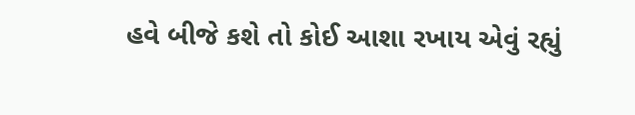હવે બીજે કશે તો કોઈ આશા રખાય એવું રહ્યું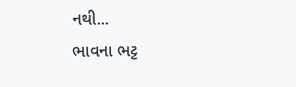નથી...
ભાવના ભટ્ટ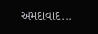અમદાવાદ...